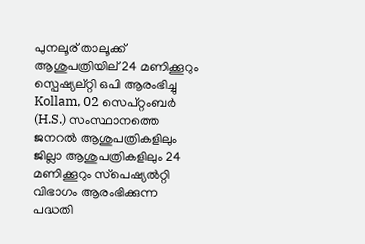പുനലൂര് താലൂക്ക് ആശുപത്രിയില് 24 മണിക്കൂറും സ്പെഷ്യല്റ്റി ഒപി ആരംഭിച്ചു
Kollam, 02 സെപ്റ്റംബര്‍ (H.S.) സംസ്ഥാനത്തെ ജനറല്‍ ആശുപത്രികളിലും ജില്ലാ ആശുപത്രികളിലും 24 മണിക്കൂറും സ്‌പെഷ്യല്‍റ്റി വിഭാഗം ആരംഭിക്കുന്ന പദ്ധതി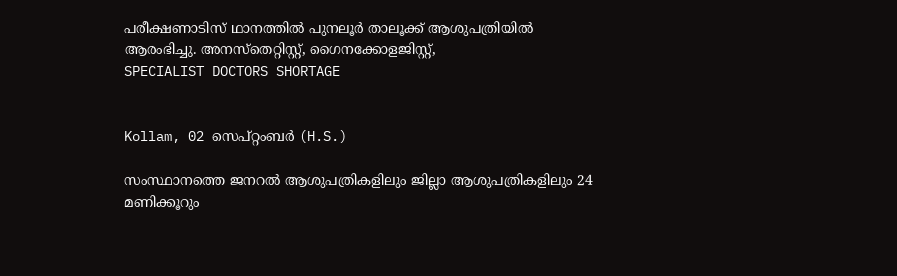പരീക്ഷണാടിസ് ഥാനത്തില്‍ പുനലൂര്‍ താലൂക്ക് ആശുപത്രിയില്‍ ആരംഭിച്ചു. അനസ്‌തെറ്റിസ്റ്റ്, ഗൈനക്കോളജിസ്റ്റ്,
SPECIALIST DOCTORS SHORTAGE


Kollam, 02 സെപ്റ്റംബര്‍ (H.S.)

സംസ്ഥാനത്തെ ജനറല്‍ ആശുപത്രികളിലും ജില്ലാ ആശുപത്രികളിലും 24 മണിക്കൂറും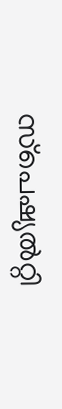സ്‌പെഷ്യല്‍റ്റി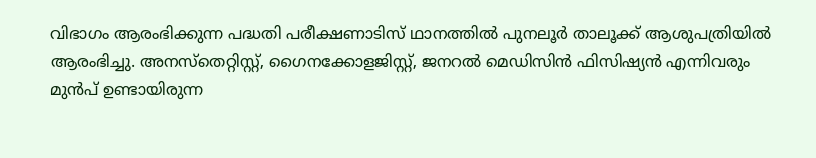വിഭാഗം ആരംഭിക്കുന്ന പദ്ധതി പരീക്ഷണാടിസ് ഥാനത്തില്‍ പുനലൂര്‍ താലൂക്ക് ആശുപത്രിയില്‍ ആരംഭിച്ചു. അനസ്‌തെറ്റിസ്റ്റ്, ഗൈനക്കോളജിസ്റ്റ്, ജനറല്‍ മെഡിസിന്‍ ഫിസിഷ്യന്‍ എന്നിവരും മുന്‍പ് ഉണ്ടായിരുന്ന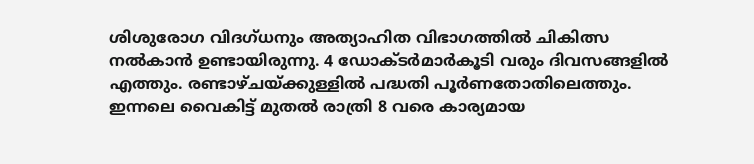ശിശുരോഗ വിദഗ്ധനും അത്യാഹിത വിഭാഗത്തില്‍ ചികിത്സ നല്‍കാന്‍ ഉണ്ടായിരുന്നു. 4 ഡോക്ടര്‍മാര്‍കൂടി വരും ദിവസങ്ങളില്‍ എത്തും. രണ്ടാഴ്ചയ്ക്കുള്ളില്‍ പദ്ധതി പൂര്‍ണതോതിലെത്തും. ഇന്നലെ വൈകിട്ട് മുതല്‍ രാത്രി 8 വരെ കാര്യമായ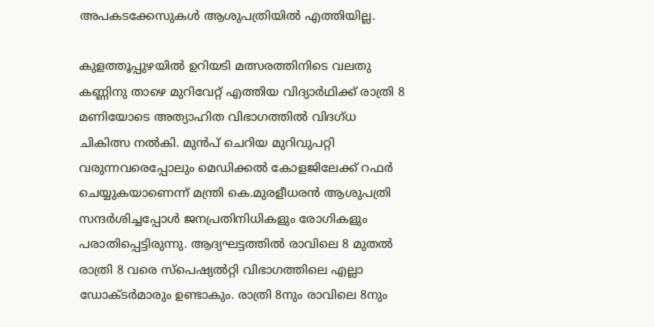അപകടക്കേസുകള്‍ ആശുപത്രിയില്‍ എത്തിയില്ല.

കുളത്തൂപ്പുഴയില്‍ ഉറിയടി മത്സരത്തിനിടെ വലതു കണ്ണിനു താഴെ മുറിവേറ്റ് എത്തിയ വിദ്യാര്‍ഥിക്ക് രാത്രി 8 മണിയോടെ അത്യാഹിത വിഭാഗത്തില്‍ വിദഗ്ധ ചികിത്സ നല്‍കി. മുന്‍പ് ചെറിയ മുറിവുപറ്റി വരുന്നവരെപ്പോലും മെഡിക്കല്‍ കോളജിലേക്ക് റഫര്‍ ചെയ്യുകയാണെന്ന് മന്ത്രി കെ.മുരളീധരന്‍ ആശുപത്രി സന്ദര്‍ശിച്ചപ്പോള്‍ ജനപ്രതിനിധികളും രോഗികളും പരാതിപ്പെട്ടിരുന്നു. ആദ്യഘട്ടത്തില്‍ രാവിലെ 8 മുതല്‍ രാത്രി 8 വരെ സ്‌പെഷ്യല്‍റ്റി വിഭാഗത്തിലെ എല്ലാ ഡോക്ടര്‍മാരും ഉണ്ടാകും. രാത്രി 8നും രാവിലെ 8നും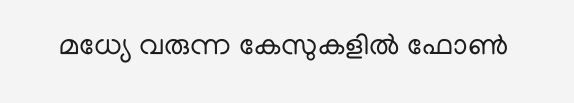മധ്യേ വരുന്ന കേസുകളില്‍ ഫോണ്‍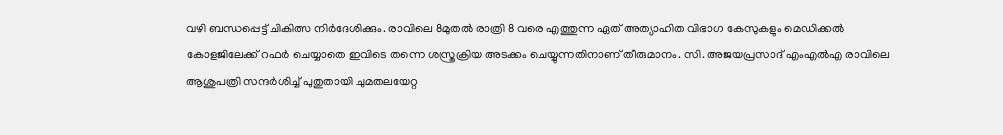വഴി ബന്ധപ്പെട്ട് ചികിത്സ നിര്‍ദേശിക്കും. രാവിലെ 8മുതല്‍ രാത്രി 8 വരെ എത്തുന്ന ഏത് അത്യാഹിത വിഭാഗ കേസുകളും മെഡിക്കല്‍ കോളജിലേക്ക് റഫര്‍ ചെയ്യാതെ ഇവിടെ തന്നെ ശസ്ത്രക്രിയ അടക്കം ചെയ്യുന്നതിനാണ് തീരുമാനം. സി. അജയപ്രസാദ് എംഎല്‍എ രാവിലെ ആശുപത്രി സന്ദര്‍ശിച്ച് പുതുതായി ചുമതലയേറ്റ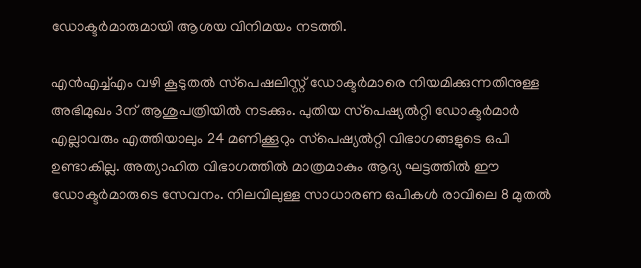ഡോക്ടര്‍മാരുമായി ആശയ വിനിമയം നടത്തി.

എന്‍എച്ച്എം വഴി കൂടുതല്‍ സ്‌പെഷലിസ്റ്റ് ഡോക്ടര്‍മാരെ നിയമിക്കുന്നതിനുള്ള അഭിമുഖം 3ന് ആശുപത്രിയില്‍ നടക്കും. പുതിയ സ്‌പെഷ്യല്‍റ്റി ഡോക്ടര്‍മാര്‍ എല്ലാവരും എത്തിയാലും 24 മണിക്കൂറും സ്‌പെഷ്യല്‍റ്റി വിഭാഗങ്ങളുടെ ഒപി ഉണ്ടാകില്ല. അത്യാഹിത വിഭാഗത്തില്‍ മാത്രമാകും ആദ്യ ഘട്ടത്തില്‍ ഈ ഡോക്ടര്‍മാരുടെ സേവനം. നിലവിലുള്ള സാധാരണ ഒപികള്‍ രാവിലെ 8 മുതല്‍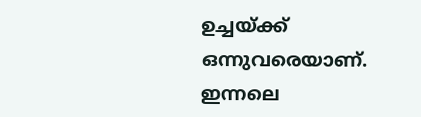ഉച്ചയ്ക്ക് ഒന്നുവരെയാണ്. ഇന്നലെ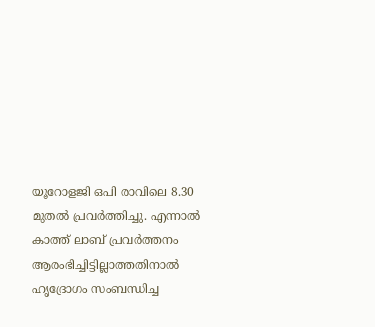യൂറോളജി ഒപി രാവിലെ 8.30 മുതല്‍ പ്രവര്‍ത്തിച്ചു. എന്നാല്‍ കാത്ത് ലാബ് പ്രവര്‍ത്തനം ആരംഭിച്ചിട്ടില്ലാത്തതിനാല്‍ ഹൃദ്രോഗം സംബന്ധിച്ച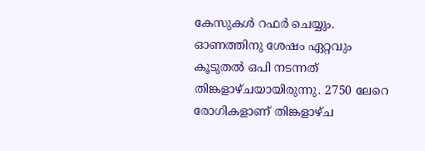കേസുകള്‍ റഫര്‍ ചെയ്യും. ഓണത്തിനു ശേഷം ഏറ്റവും കൂടുതല്‍ ഒപി നടന്നത് തിങ്കളാഴ്ചയായിരുന്നു. 2750 ലേറെ രോഗികളാണ് തിങ്കളാഴ്ച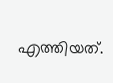എത്തിയത്.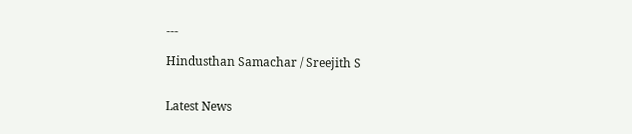---

Hindusthan Samachar / Sreejith S


Latest News